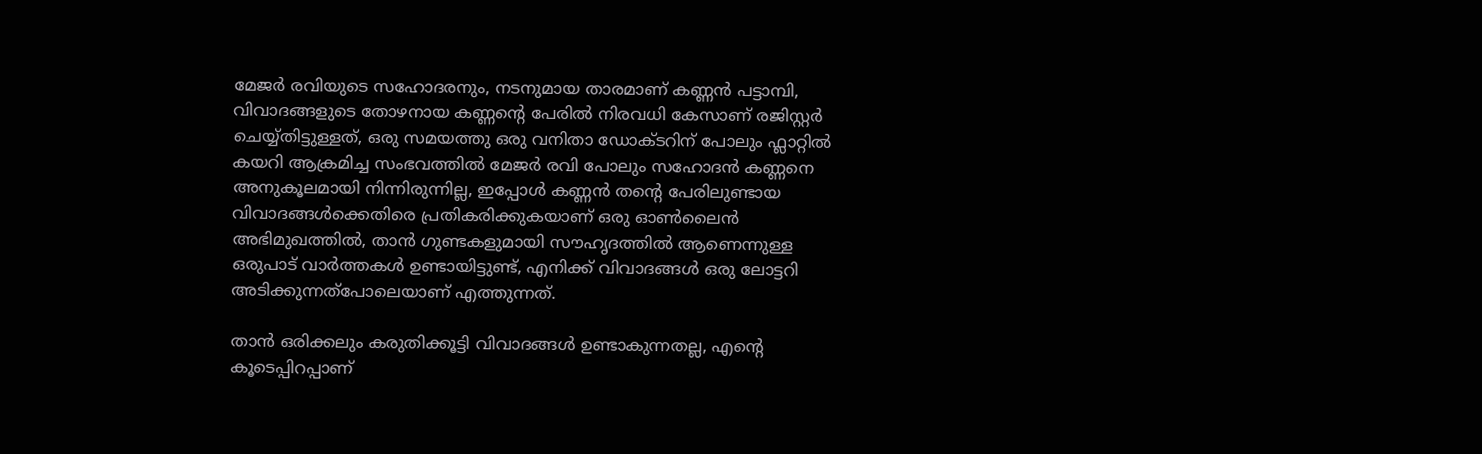മേജർ രവിയുടെ സഹോദരനും, നടനുമായ താരമാണ് കണ്ണൻ പട്ടാമ്പി, വിവാദങ്ങളുടെ തോഴനായ കണ്ണന്റെ പേരിൽ നിരവധി കേസാണ് രജിസ്റ്റർ ചെയ്യ്തിട്ടുള്ളത്, ഒരു സമയത്തു ഒരു വനിതാ ഡോക്ടറിന് പോലും ഫ്ലാറ്റിൽ കയറി ആക്രമിച്ച സംഭവത്തിൽ മേജർ രവി പോലും സഹോദൻ കണ്ണനെ അനുകൂലമായി നിന്നിരുന്നില്ല, ഇപ്പോൾ കണ്ണൻ തന്റെ പേരിലുണ്ടായ വിവാദങ്ങൾക്കെതിരെ പ്രതികരിക്കുകയാണ് ഒരു ഓൺലൈൻ അഭിമുഖത്തിൽ, താൻ ഗുണ്ടകളുമായി സൗഹൃദത്തിൽ ആണെന്നുള്ള ഒരുപാട് വാർത്തകൾ ഉണ്ടായിട്ടുണ്ട്, എനിക്ക് വിവാദങ്ങൾ ഒരു ലോട്ടറി അടിക്കുന്നത്പോലെയാണ് എത്തുന്നത്.

താൻ ഒരിക്കലും കരുതിക്കൂട്ടി വിവാദങ്ങൾ ഉണ്ടാകുന്നതല്ല, എന്റെ കൂടെപ്പിറപ്പാണ്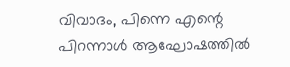വിവാദം, പിന്നെ എന്റെ പിറന്നാൾ ആഘോഷത്തിൽ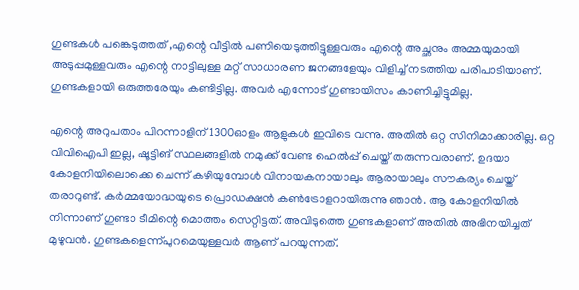ഗുണ്ടകൾ പങ്കെടുത്തത് ,എന്റെ വീട്ടിൽ പണിയെടുത്തിട്ടുള്ളവരും എന്റെ അച്ഛനും അമ്മയുമായി അടുപ്പമുള്ളവരും എന്റെ നാട്ടിലുള്ള മറ്റ് സാധാരണ ജനങ്ങളേയും വിളിച്ച് നടത്തിയ പരിപാടിയാണ്. ഗുണ്ടകളായി ഒരുത്തരേയും കണ്ടിട്ടില്ല. അവർ എന്നോട് ഗുണ്ടായിസം കാണിച്ചിട്ടുമില്ല.

എന്റെ അറുപതാം പിറന്നാളിന് 1300ഓളം ആളുകൾ ഇവിടെ വന്നു. അതിൽ ഒറ്റ സിനിമാക്കാരില്ല. ഒറ്റ വിവിഐപി ഇല്ല, ഷൂട്ടിങ് സ്ഥലങ്ങളിൽ നമുക്ക് വേണ്ട ഹെൽപ്പ് ചെയ്ത് തരുന്നവരാണ്. ഉദയാ കോളനിയിലൊക്കെ ചെന്ന് കഴിയുമ്പോൾ വിനായകനായാലും ആരായാലും സൗകര്യം ചെയ്ത് തരാറുണ്ട്. കർമ്മയോദ്ധയുടെ പ്രൊഡക്ഷൻ കൺട്രോളറായിരുന്നു ഞാൻ. ആ കോളനിയിൽ നിന്നാണ് ഗുണ്ടാ ടീമിന്റെ മൊത്തം സെറ്റിട്ടത്. അവിടുത്തെ ഗുണ്ടകളാണ് അതിൽ അഭിനയിച്ചത് മുഴുവൻ. ഗുണ്ടകളെന്ന്പുറമെയുള്ളവർ ആണ് പറയുന്നത്.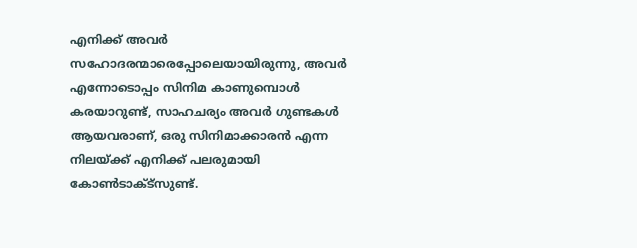എനിക്ക് അവർ സഹോദരന്മാരെപ്പോലെയായിരുന്നു, അവർ എന്നോടൊപ്പം സിനിമ കാണുമ്പൊൾ കരയാറുണ്ട്, സാഹചര്യം അവർ ഗുണ്ടകൾ ആയവരാണ്, ഒരു സിനിമാക്കാരൻ എന്ന നിലയ്ക്ക് എനിക്ക് പലരുമായി കോൺടാക്ട്സുണ്ട്.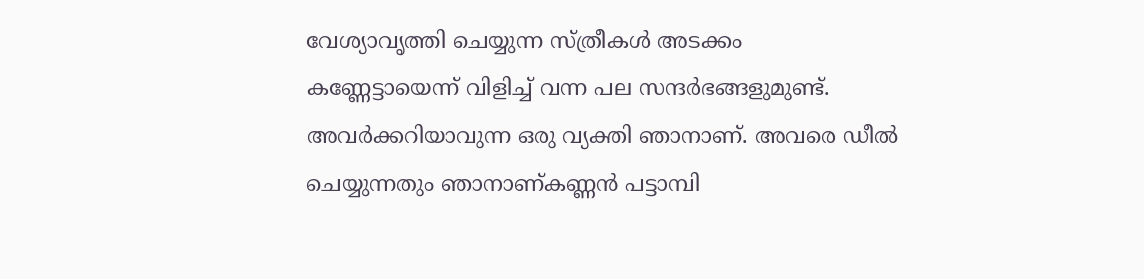വേശ്യാവൃത്തി ചെയ്യുന്ന സ്ത്രീകൾ അടക്കം കണ്ണേട്ടായെന്ന് വിളിച്ച് വന്ന പല സന്ദർഭങ്ങളുമുണ്ട്. അവർക്കറിയാവുന്ന ഒരു വ്യക്തി ഞാനാണ്. അവരെ ഡീൽ ചെയ്യുന്നതും ഞാനാണ്കണ്ണൻ പട്ടാമ്പി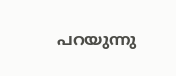പറയുന്നു